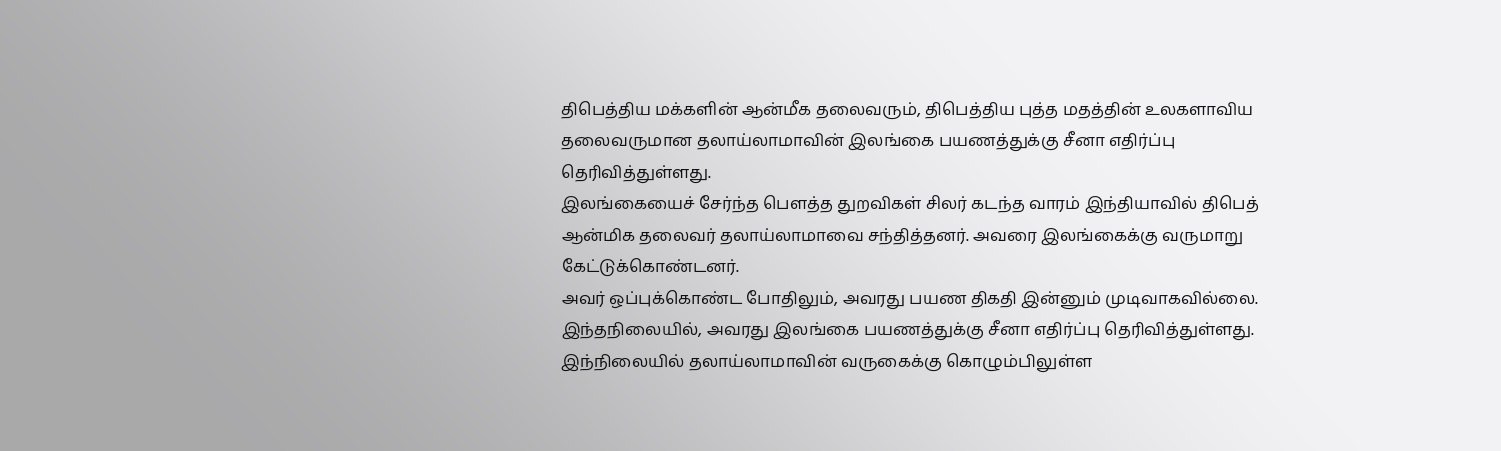திபெத்திய மக்களின் ஆன்மீக தலைவரும், திபெத்திய புத்த மதத்தின் உலகளாவிய தலைவருமான தலாய்லாமாவின் இலங்கை பயணத்துக்கு சீனா எதிர்ப்பு தெரிவித்துள்ளது.
இலங்கையைச் சேர்ந்த பௌத்த துறவிகள் சிலர் கடந்த வாரம் இந்தியாவில் திபெத் ஆன்மிக தலைவர் தலாய்லாமாவை சந்தித்தனர். அவரை இலங்கைக்கு வருமாறு கேட்டுக்கொண்டனர்.
அவர் ஒப்புக்கொண்ட போதிலும், அவரது பயண திகதி இன்னும் முடிவாகவில்லை. இந்தநிலையில், அவரது இலங்கை பயணத்துக்கு சீனா எதிர்ப்பு தெரிவித்துள்ளது.
இந்நிலையில் தலாய்லாமாவின் வருகைக்கு கொழும்பிலுள்ள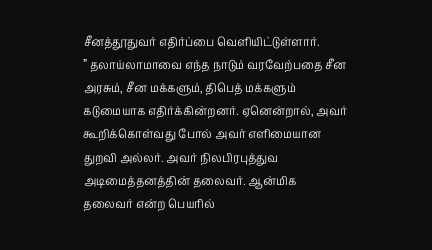சீனத்தூதுவர் எதிர்ப்பை வெளியிட்டுள்ளார்.
” தலாய்லாமாவை எந்த நாடும் வரவேற்பதை சீன அரசும், சீன மக்களும், திபெத் மக்களும் கடுமையாக எதிர்க்கின்றனர். ஏனென்றால், அவர் கூறிக்கொள்வது போல் அவர் எளிமையான துறவி அல்லர். அவர் நிலபிரபுத்துவ அடிமைத்தனத்தின் தலைவர். ஆன்மிக தலைவர் என்ற பெயரில்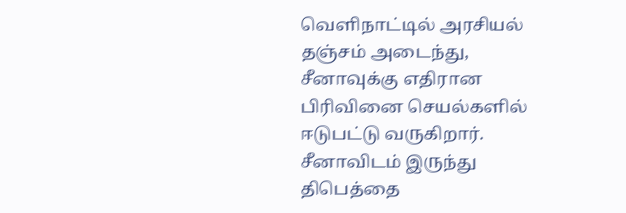வெளிநாட்டில் அரசியல் தஞ்சம் அடைந்து, சீனாவுக்கு எதிரான பிரிவினை செயல்களில் ஈடுபட்டு வருகிறார். சீனாவிடம் இருந்து திபெத்தை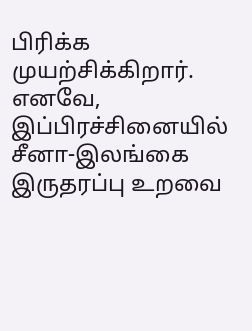பிரிக்க முயற்சிக்கிறார். எனவே, இப்பிரச்சினையில் சீனா-இலங்கை இருதரப்பு உறவை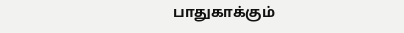பாதுகாக்கும்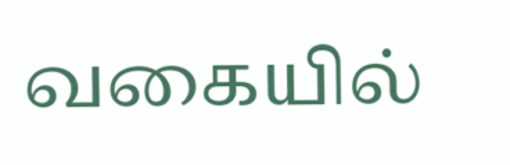வகையில்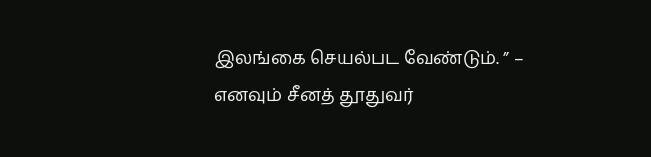இலங்கை செயல்பட வேண்டும். ” – எனவும் சீனத் தூதுவர்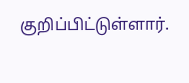குறிப்பிட்டுள்ளார்.